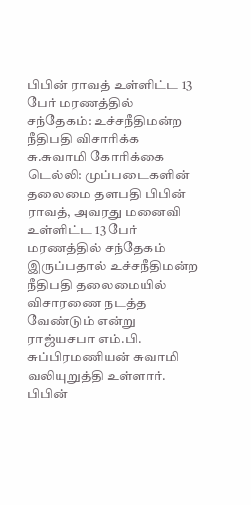பிபின் ராவத் உள்ளிட்ட 13 பேர் மரணத்தில் சந்தேகம்: உச்சநீதிமன்ற நீதிபதி விசாரிக்க சு.சுவாமி கோரிக்கை
டெல்லி: முப்படைகளின் தலைமை தளபதி பிபின் ராவத், அவரது மனைவி உள்ளிட்ட 13 பேர் மரணத்தில் சந்தேகம் இருப்பதால் உச்சநீதிமன்ற நீதிபதி தலைமையில் விசாரணை நடத்த வேண்டும் என்று ராஜ்யசபா எம்.பி. சுப்பிரமணியன் சுவாமி வலியுறுத்தி உள்ளார்.
பிபின்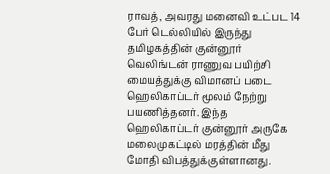ராவத், அவரது மனைவி உட்பட 14 பேர் டெல்லியில் இருந்து தமிழகத்தின் குன்னூர் வெலிங்டன் ராணுவ பயிற்சி மையத்துக்கு விமானப் படை ஹெலிகாப்டர் மூலம் நேற்று பயணித்தனர். இந்த ஹெலிகாப்டர் குன்னூர் அருகே மலைமுகட்டில் மரத்தின் மீது மோதி விபத்துக்குள்ளானது.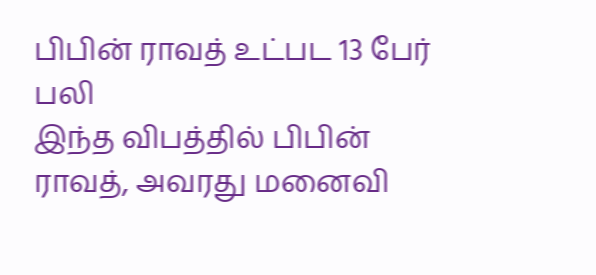பிபின் ராவத் உட்பட 13 பேர் பலி
இந்த விபத்தில் பிபின் ராவத், அவரது மனைவி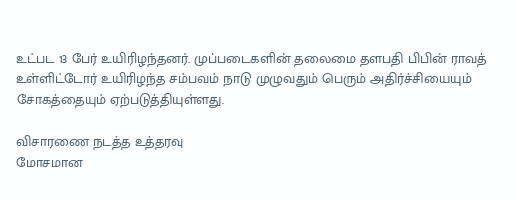உட்பட 13 பேர் உயிரிழந்தனர். முப்படைகளின் தலைமை தளபதி பிபின் ராவத் உள்ளிட்டோர் உயிரிழந்த சம்பவம் நாடு முழுவதும் பெரும் அதிர்ச்சியையும் சோகத்தையும் ஏற்படுத்தியுள்ளது.

விசாரணை நடத்த உத்தரவு
மோசமான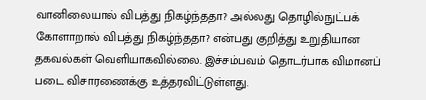வானிலையால் விபத்து நிகழ்ந்ததா? அல்லது தொழில்நுட்பக் கோளாறால் விபத்து நிகழ்ந்ததா? என்பது குறித்து உறுதியான தகவல்கள் வெளியாகவில்லை. இச்சம்பவம் தொடர்பாக விமானப் படை விசாரணைக்கு உத்தரவிட்டுள்ளது.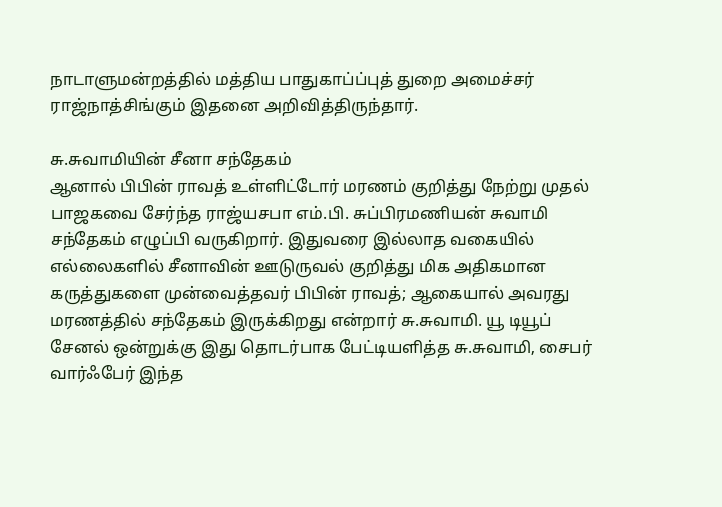நாடாளுமன்றத்தில் மத்திய பாதுகாப்ப்புத் துறை அமைச்சர் ராஜ்நாத்சிங்கும் இதனை அறிவித்திருந்தார்.

சு.சுவாமியின் சீனா சந்தேகம்
ஆனால் பிபின் ராவத் உள்ளிட்டோர் மரணம் குறித்து நேற்று முதல் பாஜகவை சேர்ந்த ராஜ்யசபா எம்.பி. சுப்பிரமணியன் சுவாமி சந்தேகம் எழுப்பி வருகிறார். இதுவரை இல்லாத வகையில் எல்லைகளில் சீனாவின் ஊடுருவல் குறித்து மிக அதிகமான கருத்துகளை முன்வைத்தவர் பிபின் ராவத்; ஆகையால் அவரது மரணத்தில் சந்தேகம் இருக்கிறது என்றார் சு.சுவாமி. யூ டியூப் சேனல் ஒன்றுக்கு இது தொடர்பாக பேட்டியளித்த சு.சுவாமி, சைபர் வார்ஃபேர் இந்த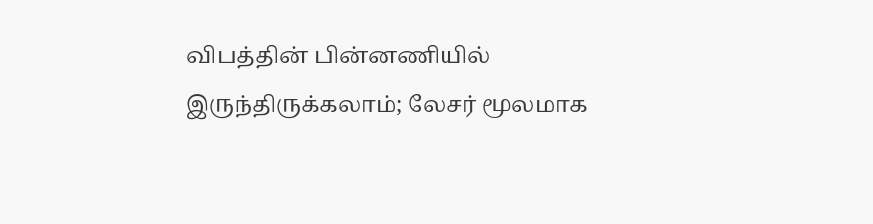விபத்தின் பின்னணியில் இருந்திருக்கலாம்; லேசர் மூலமாக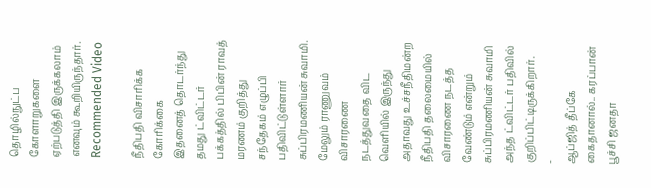தொழில்நுட்ப கோளாறுகளை ஏற்படுத்தி இருக்கலாம் எனவும் கூறியிருந்தார்.
Recommended Video

நீதிபதி விசாரிக்க கோரிக்கை
இதனைத் தொடர்ந்து தமது ட்விட்டர் பக்கத்தில் பிபின் ராவத் மரணம் குறித்து சந்தேகம் எழுப்பி பதிவிட்டுள்ளார் சுப்பிரமணியன் சுவாமி. மேலும் ராணுவம் விசாரணை நடத்துவதை விட வெளியில் இருந்து அதாவது உச்சநீதிமன்ற நீதிபதி தலைமையில் விசாரணை நடத்த வேண்டும் என்றும் சுப்பிரமணியன் சுவாமி அந்த ட்விட்டர் பதிவில் குறிப்பிட்டிருக்கிறார்.
-
ஆப்ஜித் தீப்கே கைதானால்.. கரப்பான் பூச்சி ஜனதா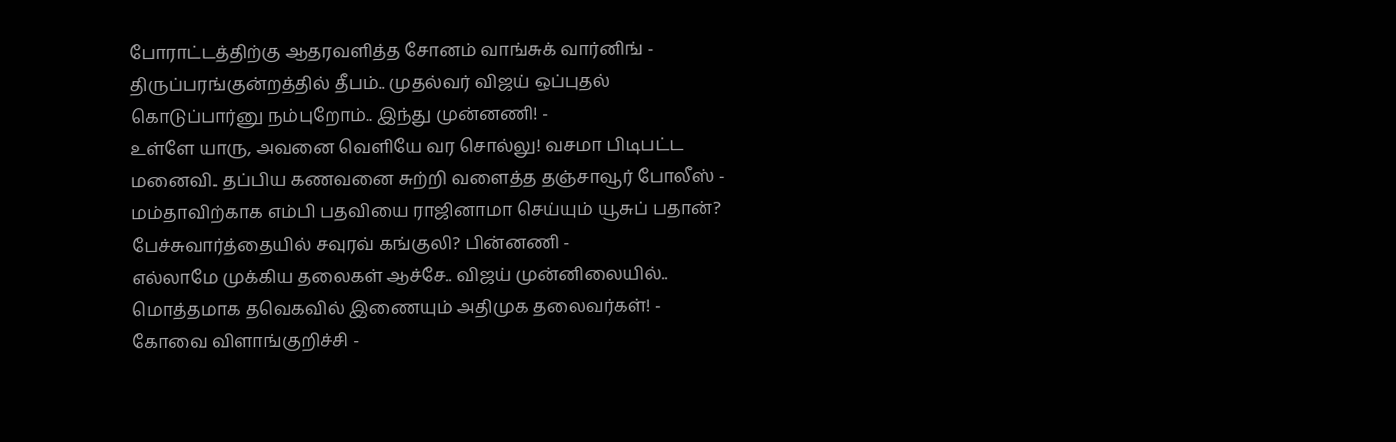போராட்டத்திற்கு ஆதரவளித்த சோனம் வாங்சுக் வார்னிங் -
திருப்பரங்குன்றத்தில் தீபம்.. முதல்வர் விஜய் ஒப்புதல் கொடுப்பார்னு நம்புறோம்.. இந்து முன்னணி! -
உள்ளே யாரு, அவனை வெளியே வர சொல்லு! வசமா பிடிபட்ட மனைவி.. தப்பிய கணவனை சுற்றி வளைத்த தஞ்சாவூர் போலீஸ் -
மம்தாவிற்காக எம்பி பதவியை ராஜினாமா செய்யும் யூசுப் பதான்? பேச்சுவார்த்தையில் சவுரவ் கங்குலி? பின்னணி -
எல்லாமே முக்கிய தலைகள் ஆச்சே.. விஜய் முன்னிலையில்.. மொத்தமாக தவெகவில் இணையும் அதிமுக தலைவர்கள்! -
கோவை விளாங்குறிச்சி -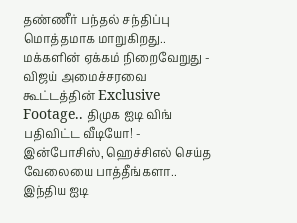தண்ணீர் பந்தல் சந்திப்பு மொத்தமாக மாறுகிறது.. மக்களின் ஏக்கம் நிறைவேறுது -
விஜய் அமைச்சரவை கூட்டத்தின் Exclusive Footage.. திமுக ஐடி விங் பதிவிட்ட வீடியோ! -
இன்போசிஸ், ஹெச்சிஎல் செய்த வேலையை பாத்தீங்களா.. இந்திய ஐடி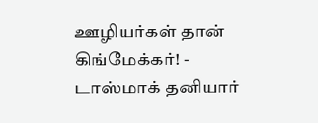ஊழியர்கள் தான் கிங்மேக்கர்! -
டாஸ்மாக் தனியார்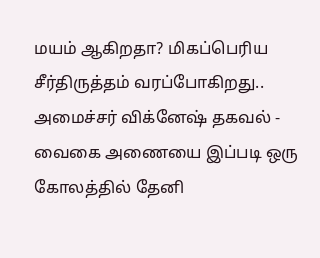மயம் ஆகிறதா? மிகப்பெரிய சீர்திருத்தம் வரப்போகிறது.. அமைச்சர் விக்னேஷ் தகவல் -
வைகை அணையை இப்படி ஒரு கோலத்தில் தேனி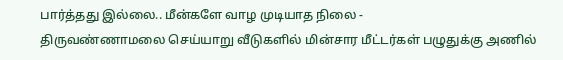பார்த்தது இல்லை.. மீன்களே வாழ முடியாத நிலை -
திருவண்ணாமலை செய்யாறு வீடுகளில் மின்சார மீட்டர்கள் பழுதுக்கு அணில்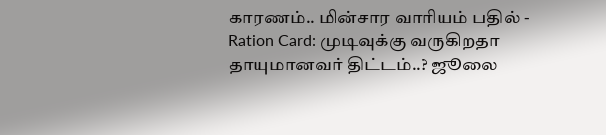காரணம்.. மின்சார வாரியம் பதில் -
Ration Card: முடிவுக்கு வருகிறதா தாயுமானவர் திட்டம்..? ஜூலை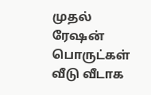முதல் ரேஷன் பொருட்கள் வீடு வீடாக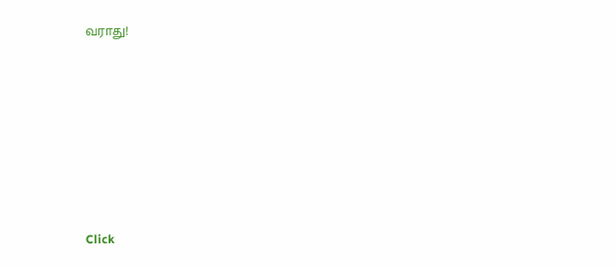வராது!












Click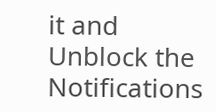it and Unblock the Notifications